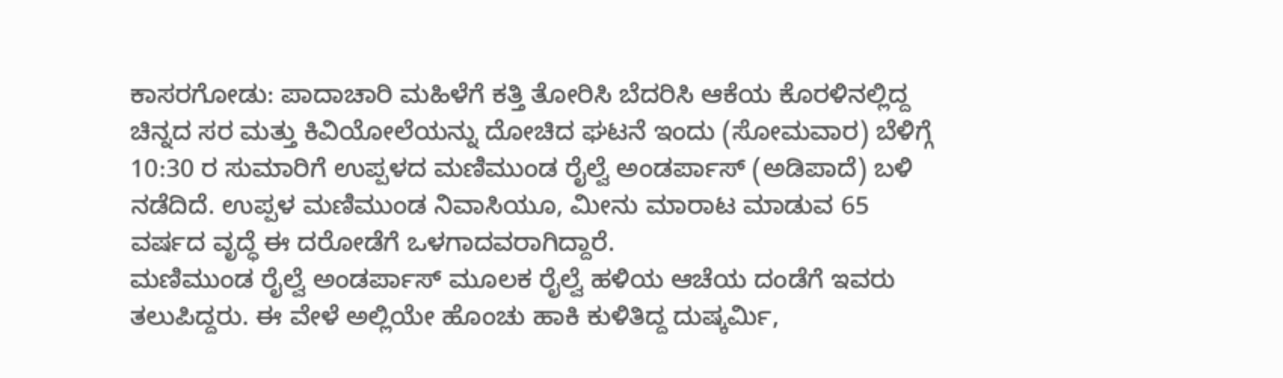ಕಾಸರಗೋಡು: ಪಾದಾಚಾರಿ ಮಹಿಳೆಗೆ ಕತ್ತಿ ತೋರಿಸಿ ಬೆದರಿಸಿ ಆಕೆಯ ಕೊರಳಿನಲ್ಲಿದ್ದ ಚಿನ್ನದ ಸರ ಮತ್ತು ಕಿವಿಯೋಲೆಯನ್ನು ದೋಚಿದ ಘಟನೆ ಇಂದು (ಸೋಮವಾರ) ಬೆಳಿಗ್ಗೆ 10:30 ರ ಸುಮಾರಿಗೆ ಉಪ್ಪಳದ ಮಣಿಮುಂಡ ರೈಲ್ವೆ ಅಂಡರ್ಪಾಸ್ (ಅಡಿಪಾದೆ) ಬಳಿ ನಡೆದಿದೆ. ಉಪ್ಪಳ ಮಣಿಮುಂಡ ನಿವಾಸಿಯೂ, ಮೀನು ಮಾರಾಟ ಮಾಡುವ 65 ವರ್ಷದ ವೃದ್ಧೆ ಈ ದರೋಡೆಗೆ ಒಳಗಾದವರಾಗಿದ್ದಾರೆ.
ಮಣಿಮುಂಡ ರೈಲ್ವೆ ಅಂಡರ್ಪಾಸ್ ಮೂಲಕ ರೈಲ್ವೆ ಹಳಿಯ ಆಚೆಯ ದಂಡೆಗೆ ಇವರು ತಲುಪಿದ್ದರು. ಈ ವೇಳೆ ಅಲ್ಲಿಯೇ ಹೊಂಚು ಹಾಕಿ ಕುಳಿತಿದ್ದ ದುಷ್ಕರ್ಮಿ,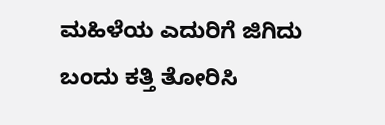ಮಹಿಳೆಯ ಎದುರಿಗೆ ಜಿಗಿದು ಬಂದು ಕತ್ತಿ ತೋರಿಸಿ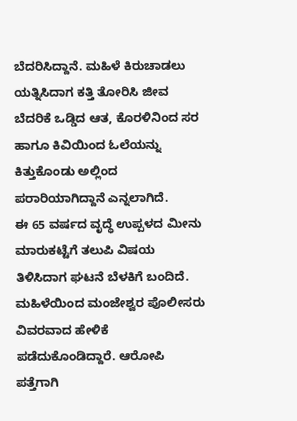ಬೆದರಿಸಿದ್ದಾನೆ. ಮಹಿಳೆ ಕಿರುಚಾಡಲು ಯತ್ನಿಸಿದಾಗ ಕತ್ತಿ ತೋರಿಸಿ ಜೀವ ಬೆದರಿಕೆ ಒಡ್ಡಿದ ಆತ, ಕೊರಳಿನಿಂದ ಸರ ಹಾಗೂ ಕಿವಿಯಿಂದ ಓಲೆಯನ್ನು ಕಿತ್ತುಕೊಂಡು ಅಲ್ಲಿಂದ ಪರಾರಿಯಾಗಿದ್ದಾನೆ ಎನ್ನಲಾಗಿದೆ.
ಈ 65 ವರ್ಷದ ವೃದ್ಧೆ ಉಪ್ಪಳದ ಮೀನು ಮಾರುಕಟ್ಟೆಗೆ ತಲುಪಿ ವಿಷಯ ತಿಳಿಸಿದಾಗ ಘಟನೆ ಬೆಳಕಿಗೆ ಬಂದಿದೆ. ಮಹಿಳೆಯಿಂದ ಮಂಜೇಶ್ವರ ಪೊಲೀಸರು ವಿವರವಾದ ಹೇಳಿಕೆ ಪಡೆದುಕೊಂಡಿದ್ದಾರೆ. ಆರೋಪಿ ಪತ್ತೆಗಾಗಿ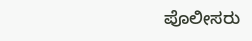ಪೊಲೀಸರು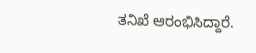ತನಿಖೆ ಆರಂಭಿಸಿದ್ದಾರೆ.